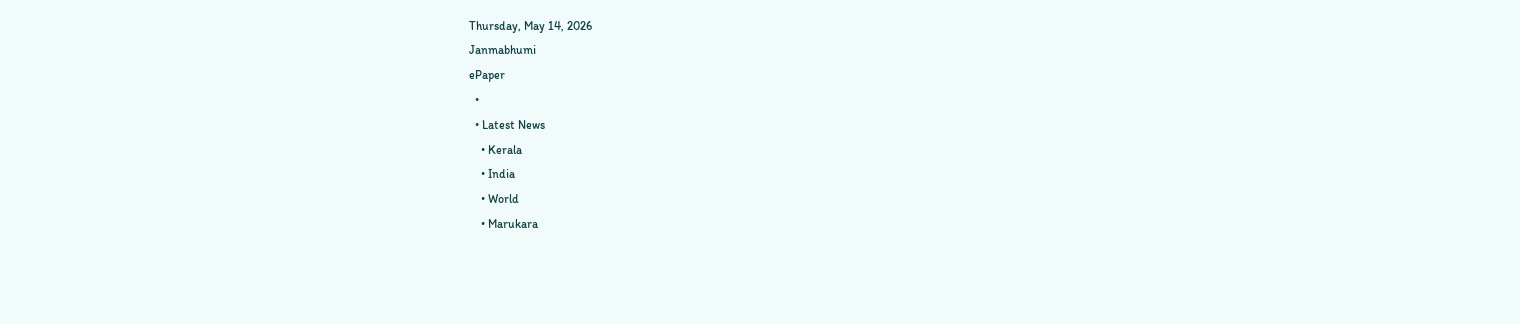Thursday, May 14, 2026
Janmabhumi
ePaper
  •
  • Latest News
    • Kerala
    • India
    • World
    • Marukara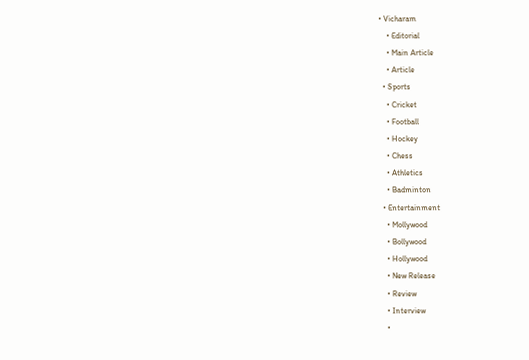• Vicharam
    • Editorial
    • Main Article
    • Article
  • Sports
    • Cricket
    • Football
    • Hockey
    • Chess
    • Athletics
    • Badminton
  • Entertainment
    • Mollywood
    • Bollywood
    • Hollywood
    • New Release
    • Review
    • Interview
    •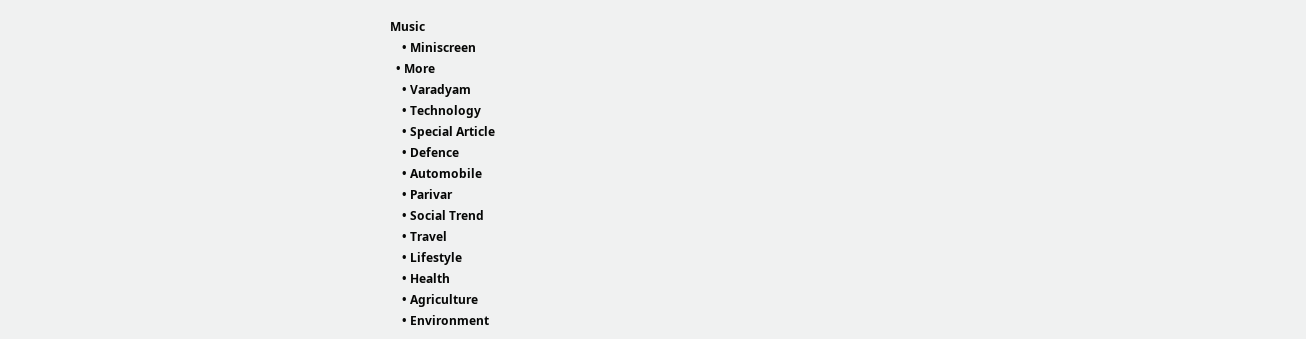Music
    • Miniscreen
  • More
    • Varadyam
    • Technology
    • Special Article
    • Defence
    • Automobile
    • Parivar
    • Social Trend
    • Travel
    • Lifestyle
    • Health
    • Agriculture
    • Environment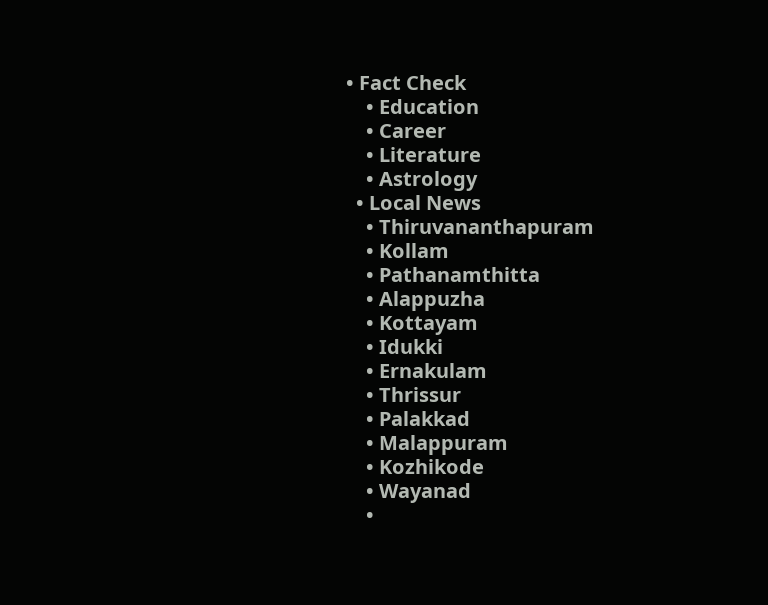• Fact Check
    • Education
    • Career
    • Literature
    • Astrology
  • Local News
    • Thiruvananthapuram
    • Kollam
    • Pathanamthitta
    • Alappuzha
    • Kottayam
    • Idukki
    • Ernakulam
    • Thrissur
    • Palakkad
    • Malappuram
    • Kozhikode
    • Wayanad
    •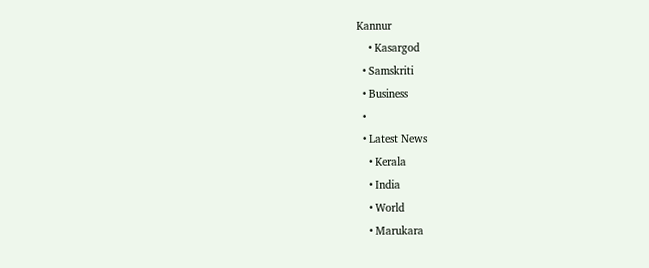Kannur
    • Kasargod
  • Samskriti
  • Business
  •
  • Latest News
    • Kerala
    • India
    • World
    • Marukara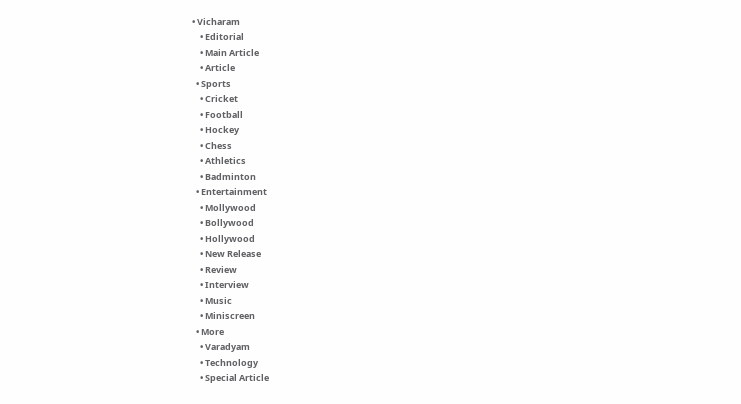• Vicharam
    • Editorial
    • Main Article
    • Article
  • Sports
    • Cricket
    • Football
    • Hockey
    • Chess
    • Athletics
    • Badminton
  • Entertainment
    • Mollywood
    • Bollywood
    • Hollywood
    • New Release
    • Review
    • Interview
    • Music
    • Miniscreen
  • More
    • Varadyam
    • Technology
    • Special Article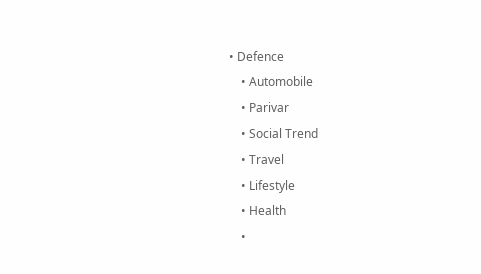• Defence
    • Automobile
    • Parivar
    • Social Trend
    • Travel
    • Lifestyle
    • Health
    •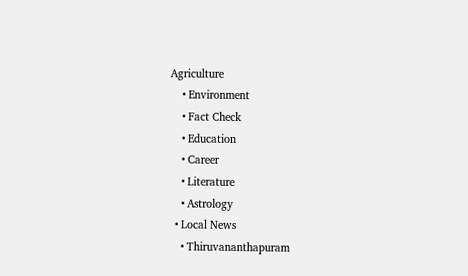Agriculture
    • Environment
    • Fact Check
    • Education
    • Career
    • Literature
    • Astrology
  • Local News
    • Thiruvananthapuram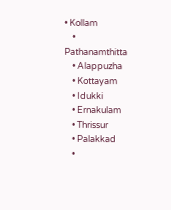• Kollam
    • Pathanamthitta
    • Alappuzha
    • Kottayam
    • Idukki
    • Ernakulam
    • Thrissur
    • Palakkad
    •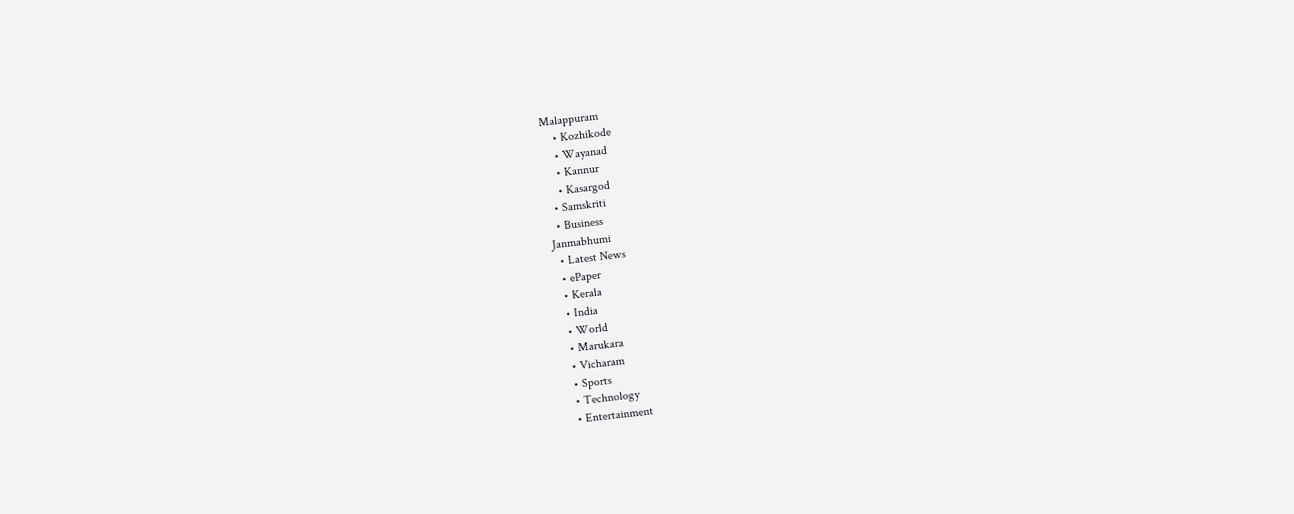Malappuram
    • Kozhikode
    • Wayanad
    • Kannur
    • Kasargod
  • Samskriti
  • Business
Janmabhumi
  • Latest News
  • ePaper
  • Kerala
  • India
  • World
  • Marukara
  • Vicharam
  • Sports
  • Technology
  • Entertainment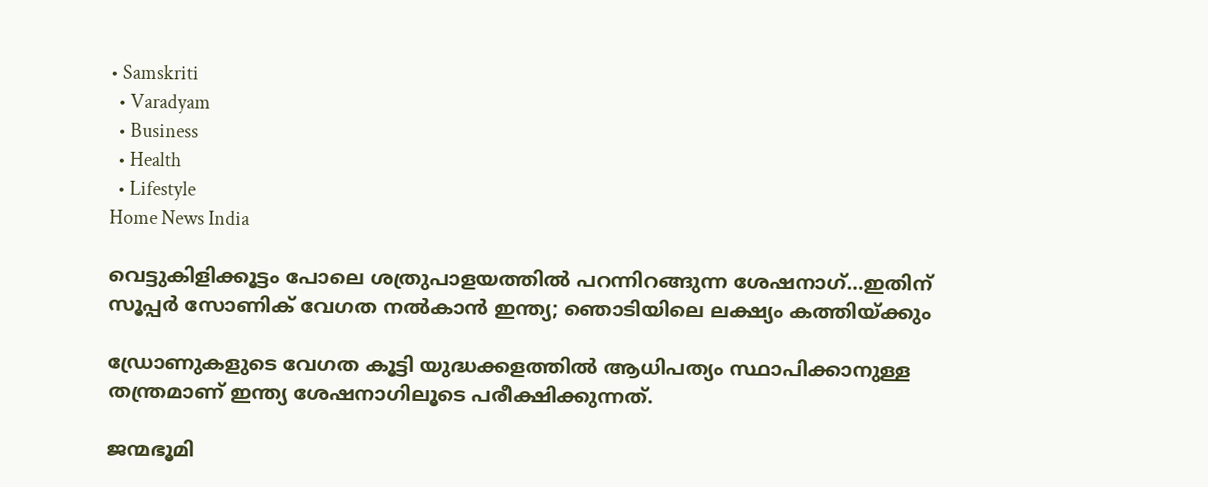• Samskriti
  • Varadyam
  • Business
  • Health
  • Lifestyle
Home News India

വെട്ടുകിളിക്കൂട്ടം പോലെ ശത്രുപാളയത്തില്‍ പറന്നിറങ്ങുന്ന ശേഷനാഗ്…ഇതിന് സൂപ്പര്‍ സോണിക് വേഗത നല്‍കാന്‍ ഇന്ത്യ; ഞൊടിയിലെ ലക്ഷ്യം കത്തിയ്‌ക്കും

ഡ്രോണുകളുടെ വേഗത കൂട്ടി യുദ്ധക്കളത്തില്‍ ആധിപത്യം സ്ഥാപിക്കാനുള്ള തന്ത്രമാണ് ഇന്ത്യ ശേഷനാഗിലൂടെ പരീക്ഷിക്കുന്നത്.

ജന്മഭൂമി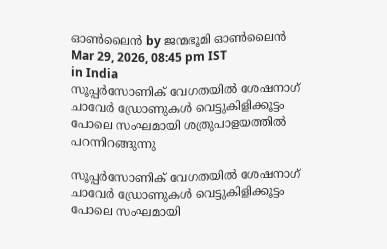ഓണ്‍ലൈന്‍ by ജന്മഭൂമി ഓണ്‍ലൈന്‍
Mar 29, 2026, 08:45 pm IST
in India
സൂപ്പര്‍സോണിക് വേഗതയില്‍ ശേഷനാഗ് ചാവേര്‍ ഡ്രോണുകള്‍ വെട്ടുകിളിക്കൂട്ടം പോലെ സംഘമായി ശത്രുപാളയത്തില്‍ പറന്നിറങ്ങുന്നു

സൂപ്പര്‍സോണിക് വേഗതയില്‍ ശേഷനാഗ് ചാവേര്‍ ഡ്രോണുകള്‍ വെട്ടുകിളിക്കൂട്ടം പോലെ സംഘമായി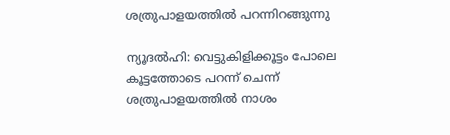ശത്രുപാളയത്തില്‍ പറന്നിറങ്ങുന്നു

ന്യൂദല്‍ഹി: വെട്ടുകിളിക്കൂട്ടം പോലെ കൂട്ടത്തോടെ പറന്ന് ചെന്ന് ശത്രുപാളയത്തില്‍ നാശം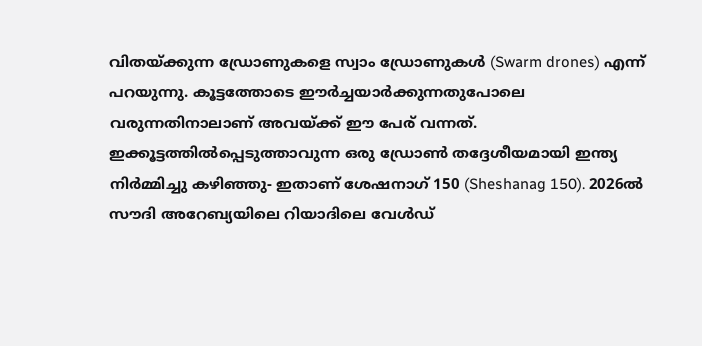വിതയ്‌ക്കുന്ന ഡ്രോണുകളെ സ്വാം ഡ്രോണുകള്‍ (Swarm drones) എന്ന് പറയുന്നു. കൂട്ടത്തോടെ ഈര്‍ച്ചയാര്‍ക്കുന്നതുപോലെ വരുന്നതിനാലാണ് അവയ്‌ക്ക് ഈ പേര് വന്നത്. ഇക്കൂട്ടത്തില്‍പ്പെടുത്താവുന്ന ഒരു ഡ്രോണ്‍ തദ്ദേശീയമായി ഇന്ത്യ നിര്‍മ്മിച്ചു കഴിഞ്ഞു- ഇതാണ് ശേഷനാഗ് 150 (Sheshanag 150). 2026ല്‍ സൗദി അറേബ്യയിലെ റിയാദിലെ വേൾഡ്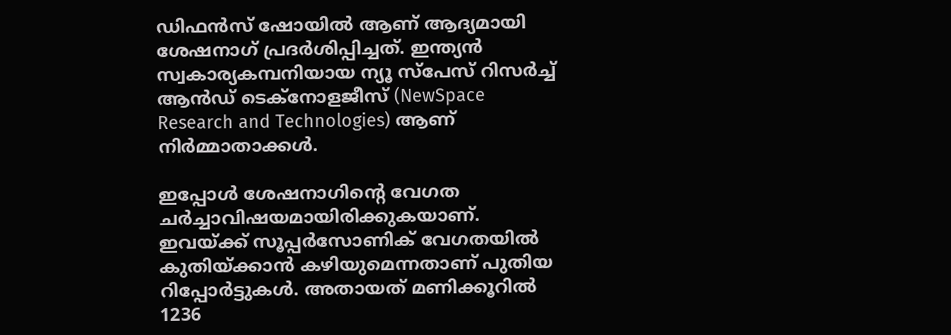ഡിഫൻസ് ഷോയില്‍ ആണ് ആദ്യമായി ശേഷനാഗ് പ്രദര്‍ശിപ്പിച്ചത്. ഇന്ത്യന്‍ സ്വകാര്യകമ്പനിയായ ന്യൂ സ്പേസ് റിസർച്ച് ആൻഡ് ടെക്നോളജീസ് (NewSpace Research and Technologies) ആണ് നിര്‍മ്മാതാക്കള്‍.

ഇപ്പോള്‍ ശേഷനാഗിന്റെ വേഗത ചര്‍ച്ചാവിഷയമായിരിക്കുകയാണ്. ഇവയ്‌ക്ക് സൂപ്പര്‍സോണിക് വേഗതയില്‍ കുതിയ്‌ക്കാന്‍ കഴിയുമെന്നതാണ് പുതിയ റിപ്പോര്‍ട്ടുകള്‍. അതായത് മണിക്കൂറില്‍ 1236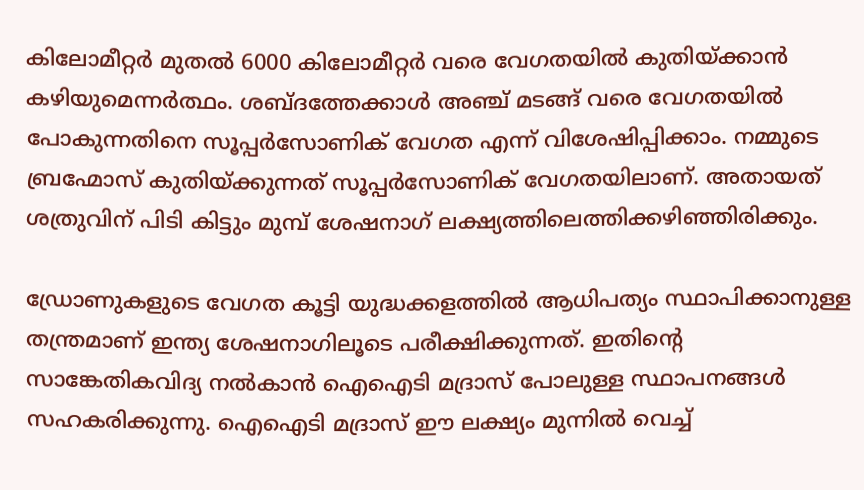കിലോമീറ്റര്‍ മുതല്‍ 6000 കിലോമീറ്റര്‍ വരെ വേഗതയില്‍ കുതിയ്‌ക്കാന്‍ കഴിയുമെന്നര്‍ത്ഥം. ശബ്ദത്തേക്കാള്‍ അഞ്ച് മടങ്ങ് വരെ വേഗതയില്‍ പോകുന്നതിനെ സൂപ്പര്‍സോണിക് വേഗത എന്ന് വിശേഷിപ്പിക്കാം. നമ്മുടെ ബ്രഹ്മോസ് കുതിയ്‌ക്കുന്നത് സൂപ്പര്‍സോണിക് വേഗതയിലാണ്. അതായത് ശത്രുവിന് പിടി കിട്ടും മുമ്പ് ശേഷനാഗ് ലക്ഷ്യത്തിലെത്തിക്കഴിഞ്ഞിരിക്കും.

ഡ്രോണുകളുടെ വേഗത കൂട്ടി യുദ്ധക്കളത്തില്‍ ആധിപത്യം സ്ഥാപിക്കാനുള്ള തന്ത്രമാണ് ഇന്ത്യ ശേഷനാഗിലൂടെ പരീക്ഷിക്കുന്നത്. ഇതിന്റെ സാങ്കേതികവിദ്യ നല്‍കാന്‍ ഐഐടി മദ്രാസ് പോലുള്ള സ്ഥാപനങ്ങള്‍ സഹകരിക്കുന്നു. ഐഐടി മദ്രാസ് ഈ ലക്ഷ്യം മുന്നില്‍ വെച്ച്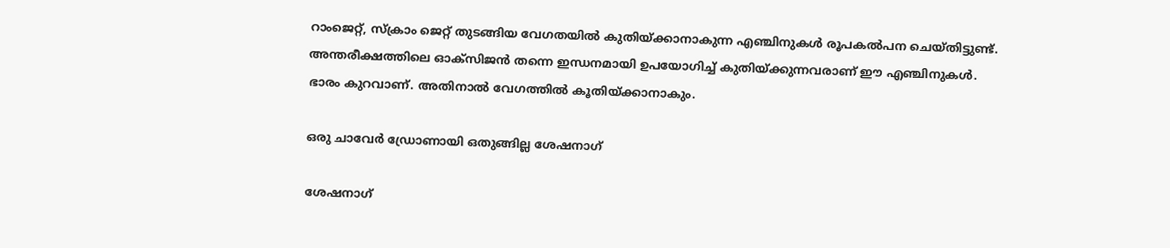റാംജെറ്റ്, സ്ക്രാം ജെറ്റ് തുടങ്ങിയ വേഗതയില്‍ കുതിയ്‌ക്കാനാകുന്ന എഞ്ചിനുകള്‍ രൂപകല്‍പന ചെയ്തിട്ടുണ്ട്. അന്തരീക്ഷത്തിലെ ഓക്സിജന്‍ തന്നെ ഇന്ധനമായി ഉപയോഗിച്ച് കുതിയ്‌ക്കുന്നവരാണ് ഈ എഞ്ചിനുകള്‍. ഭാരം കുറവാണ്. അതിനാല്‍ വേഗത്തില്‍ കൂതിയ്‌ക്കാനാകും.

ഒരു ചാവേര്‍ ഡ്രോണായി ഒതുങ്ങില്ല ശേഷനാഗ്

ശേഷനാഗ്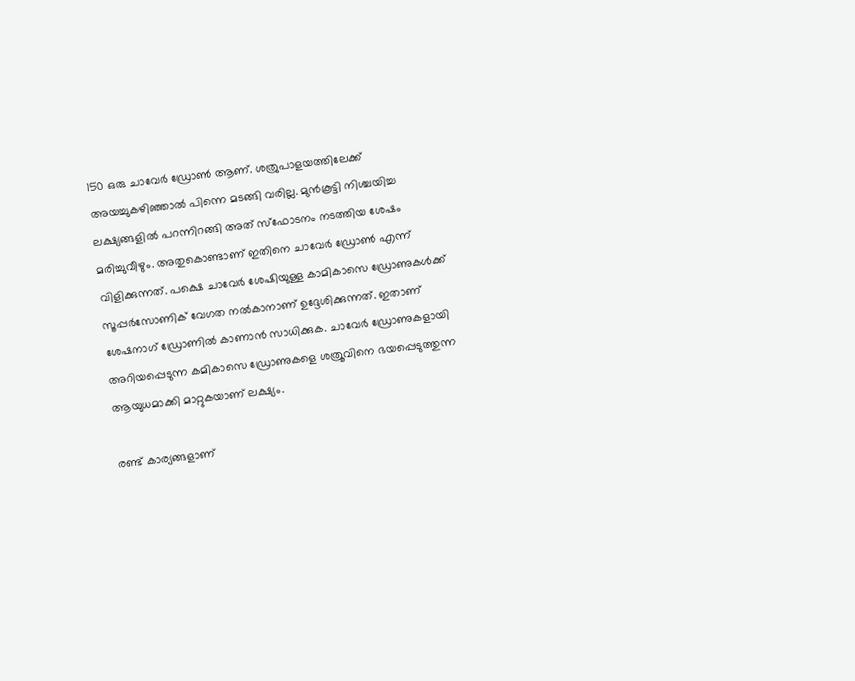150 ഒരു ചാവേര്‍ ഡ്രോണ്‍ ആണ്. ശത്രുപാളയത്തിലേക്ക് അയച്ചുകഴിഞ്ഞാല്‍ പിന്നെ മടങ്ങി വരില്ല. മുന്‍കൂട്ടി നിശ്ചയിച്ച ലക്ഷ്യങ്ങളില്‍ പറന്നിറങ്ങി അത് സ്ഫോടനം നടത്തിയ ശേഷം മരിച്ചുവീഴും. അതുകൊണ്ടാണ് ഇതിനെ ചാവേര്‍ ഡ്രോണ്‍ എന്ന് വിളിക്കുന്നത്. പക്ഷെ ചാവേര്‍ ശേഷിയുള്ള കാമികാസെ ഡ്രോണുകള്‍ക്ക് സൂപ്പര്‍സോണിക് വേഗത നല്‍കാനാണ് ഉദ്ദേശിക്കുന്നത്. ഇതാണ് ശേഷനാഗ് ഡ്രോണില്‍ കാണാന്‍ സാധിക്കുക. ചാവേര്‍ ഡ്രോണുകളായി അറിയപ്പെടുന്ന കമികാസെ ഡ്രോണു‍കളെ ശത്രൂവിനെ ഭയപ്പെടുത്തുന്ന ആയുധമാക്കി മാറ്റുകയാണ് ലക്ഷ്യം.

രണ്ട് കാര്യങ്ങളാണ്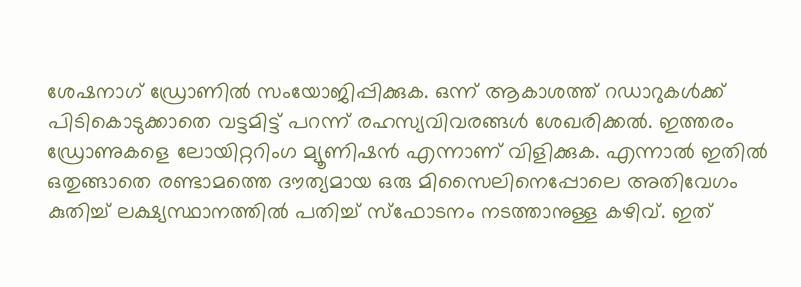ശേഷനാഗ് ഡ്രോണില്‍ സംയോജിപ്പിക്കുക. ഒന്ന് ആകാശത്ത് റഡാറുകള്‍ക്ക് പിടികൊടുക്കാതെ വട്ടമിട്ട് പറന്ന് രഹസ്യവിവരങ്ങള്‍ ശേഖരിക്കല്‍. ഇത്തരം ഡ്രോണുകളെ ലോയിറ്ററിംഗ മ്യൂണിഷന്‍ എന്നാണ് വിളിക്കുക. എന്നാല്‍ ഇതില്‍ ഒതുങ്ങാതെ രണ്ടാമത്തെ ദൗത്യമായ ഒരു മിസൈലിനെപ്പോലെ അതിവേഗം കുതിച്ച് ലക്ഷ്യസ്ഥാനത്തില്‍ പതിച്ച് സ്ഫോടനം നടത്താനുള്ള കഴിവ്. ഇത്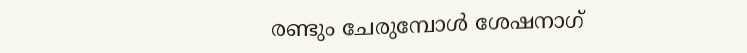രണ്ടും ചേരുമ്പോള്‍ ശേഷനാഗ്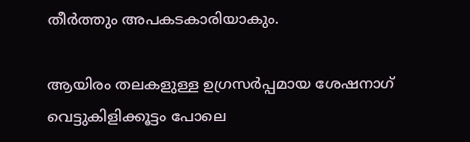തീര്‍ത്തും അപകടകാരിയാകും.

ആയിരം തലകളുള്ള ഉഗ്രസര്‍പ്പമായ ശേഷനാഗ്
വെട്ടുകിളിക്കൂട്ടം പോലെ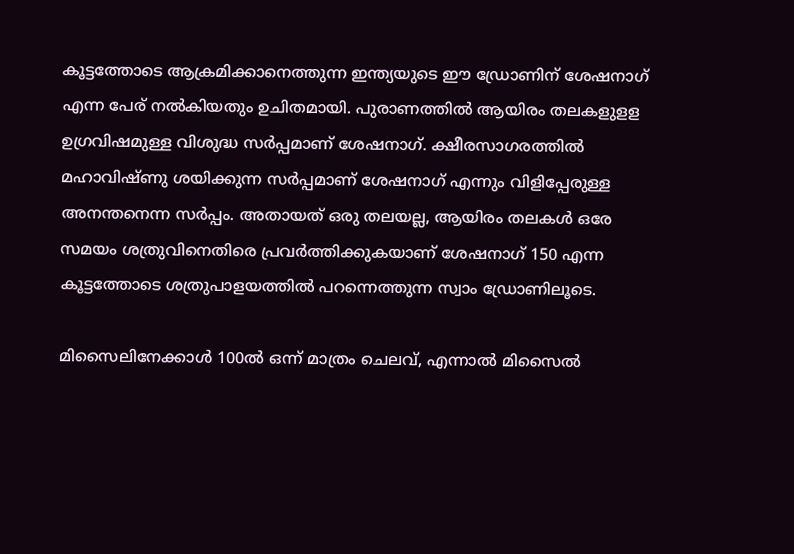കൂട്ടത്തോടെ ആക്രമിക്കാനെത്തുന്ന ഇന്ത്യയുടെ ഈ ഡ്രോണിന് ശേഷനാഗ് എന്ന പേര് നല്‍കിയതും ഉചിതമായി. പുരാണത്തില്‍ ആയിരം തലകളുളള ഉഗ്രവിഷമുള്ള വിശുദ്ധ സര്‍പ്പമാണ് ശേഷനാഗ്. ക്ഷീരസാഗരത്തില്‍ മഹാവിഷ്ണു ശയിക്കുന്ന സര്‍പ്പമാണ് ശേഷനാഗ് എന്നും വിളിപ്പേരുള്ള അനന്തനെന്ന സര്‍പ്പം. അതായത് ഒരു തലയല്ല, ആയിരം തലകള്‍ ഒരേ സമയം ശത്രുവിനെതിരെ പ്രവര്‍ത്തിക്കുകയാണ് ശേഷനാഗ് 150 എന്ന കൂട്ടത്തോടെ ശത്രുപാളയത്തില്‍ പറന്നെത്തുന്ന സ്വാം ഡ്രോണിലൂടെ.

മിസൈലിനേക്കാള്‍ 100ല്‍ ഒന്ന് മാത്രം ചെലവ്, എന്നാല്‍ മിസൈല്‍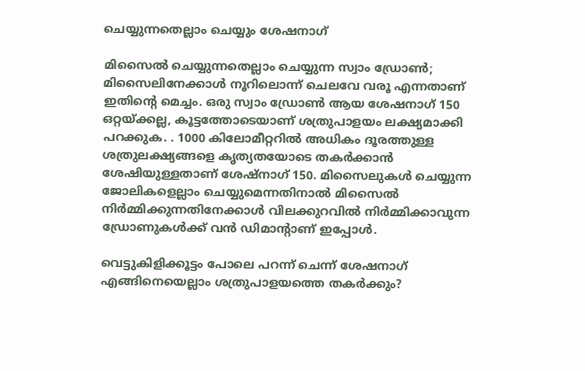ചെയ്യുന്നതെല്ലാം ചെയ്യും ശേഷനാഗ്

മിസൈല്‍ ചെയ്യുന്നതെല്ലാം ചെയ്യുന്ന സ്വാം ഡ്രോണ്‍; മിസൈലിനേക്കാള്‍ നൂറിലൊന്ന് ചെലവേ വരൂ എന്നതാണ് ഇതിന്റെ മെച്ചം. ഒരു സ്വാം ഡ്രോണ്‍ ആയ ശേഷനാഗ് 150 ഒറ്റയ്‌ക്കല്ല, കൂട്ടത്തോടെയാണ് ശത്രുപാളയം ലക്ഷ്യമാക്കി പറക്കുക. . 1000 കിലോമീറ്ററിൽ അധികം ദൂരത്തുള്ള ശത്രുലക്ഷ്യങ്ങളെ കൃത്യതയോടെ തകർക്കാൻ ശേഷിയുള്ളതാണ് ശേഷ്‌നാഗ് 150. മിസൈലുകള്‍ ചെയ്യുന്ന ജോലികളെല്ലാം ചെയ്യുമെന്നതിനാല്‍ മിസൈല്‍ നിര്‍മ്മിക്കുന്നതിനേക്കാള്‍ വിലക്കുറവില്‍ നിര്‍മ്മിക്കാവുന്ന ഡ്രോണുകള്‍ക്ക് വന്‍ ഡിമാന്‍റാണ് ഇപ്പോള്‍.

വെട്ടുകിളിക്കൂട്ടം പോലെ പറന്ന് ചെന്ന് ശേഷനാഗ് എങ്ങിനെയെല്ലാം ശത്രുപാളയത്തെ തകര്‍ക്കും?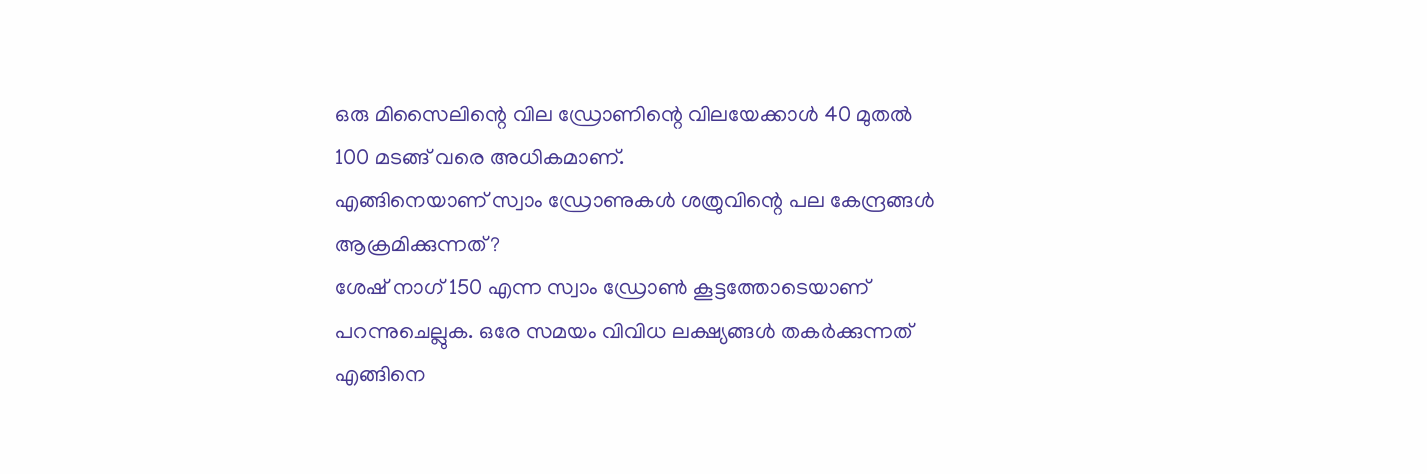ഒരു മിസൈലിന്റെ വില ഡ്രോണിന്റെ വിലയേക്കാള്‍ 40 മുതല്‍ 100 മടങ്ങ് വരെ അധികമാണ്.
എങ്ങിനെയാണ് സ്വാം ഡ്രോണുകള്‍ ശത്രുവിന്റെ പല കേന്ദ്രങ്ങള്‍ ആക്രമിക്കുന്നത്?
ശേഷ് നാഗ് 150 എന്ന സ്വാം ഡ്രോണ്‍ കൂട്ടത്തോടെയാണ് പറന്നുചെല്ലുക. ഒരേ സമയം വിവിധ ലക്ഷ്യങ്ങൾ തകര്‍ക്കുന്നത് എങ്ങിനെ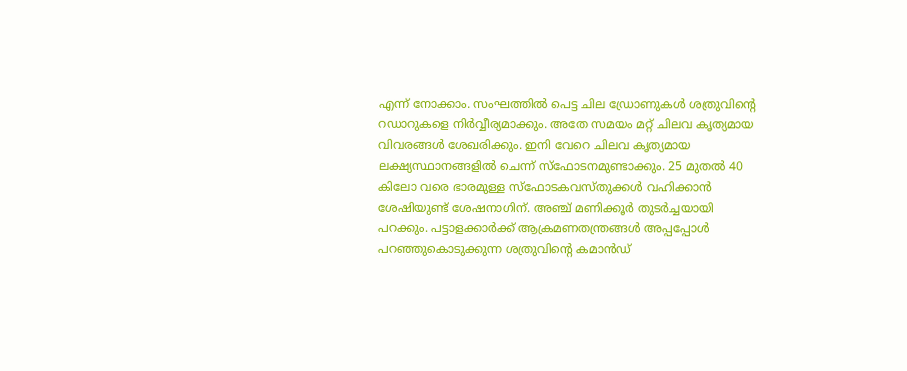എന്ന് നോക്കാം. സംഘത്തില്‍ പെട്ട ചില ഡ്രോണുകള്‍ ശത്രുവിന്റെ റഡാറുകളെ നിര്‍വ്വീര്യമാക്കും. അതേ സമയം മറ്റ് ചിലവ കൃത്യമായ വിവരങ്ങൾ ശേഖരിക്കും. ഇനി വേറെ ചിലവ കൃത്യമായ ലക്ഷ്യസ്ഥാനങ്ങളില്‍ ചെന്ന് സ്ഫോടനമുണ്ടാക്കും. 25 മുതൽ 40 കിലോ വരെ ഭാരമുള്ള സ്ഫോടകവസ്തുക്കള്‍ വഹിക്കാൻ ശേഷിയുണ്ട് ശേഷനാഗിന്. അഞ്ച് മണിക്കൂർ തുടർച്ചയായി പറക്കും. പട്ടാളക്കാര്‍ക്ക് ആക്രമണതന്ത്രങ്ങള്‍ അപ്പപ്പോള്‍ പറഞ്ഞുകൊടുക്കുന്ന ശത്രുവിന്റെ കമാൻഡ്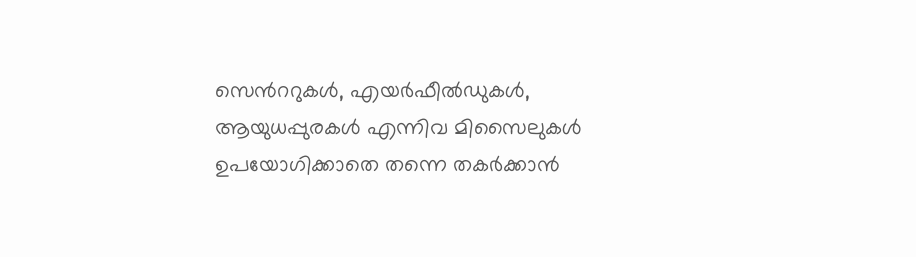സെന്‍ററുകൾ, എയർഫീൽഡുകൾ, ആയുധപ്പുരകൾ എന്നിവ മിസൈലുകൾ ഉപയോഗിക്കാതെ തന്നെ തകർക്കാൻ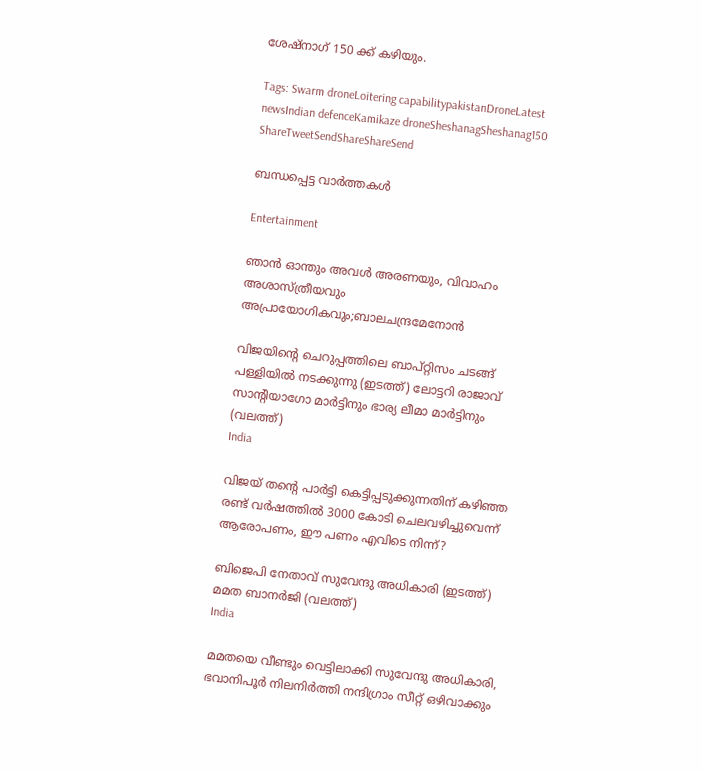ശേഷ്‌നാഗ് 150 ക്ക് കഴിയും.

Tags: Swarm droneLoitering capabilitypakistanDroneLatest newsIndian defenceKamikaze droneSheshanagSheshanag150
ShareTweetSendShareShareSend

ബന്ധപ്പെട്ട വാര്‍ത്തകള്‍

Entertainment

ഞാൻ ഓന്തും അവൾ അരണയും, വിവാഹം അശാസ്ത്രീയവും അപ്രായോഗികവും;ബാലചന്ദ്രമേനോന്‍

വിജയിന്‍റെ ചെറുപ്പത്തിലെ ബാപ്റ്റിസം ചടങ്ങ് പള്ളിയില്‍ നടക്കുന്നു (ഇടത്ത്) ലോട്ടറി രാജാവ് സാന്‍റിയാഗോ മാര്‍ട്ടിനും ഭാര്യ ലീമാ മാര്‍ട്ടിനും (വലത്ത്)
India

വിജയ് തന്റെ പാര്‍ട്ടി കെട്ടിപ്പടുക്കുന്നതിന് കഴിഞ്ഞ രണ്ട് വര്‍ഷത്തില്‍ 3000 കോടി ചെലവഴിച്ചുവെന്ന് ആരോപണം, ഈ പണം എവിടെ നിന്ന്?

ബിജെപി നേതാവ് സുവേന്ദു അധികാരി (ഇടത്ത്) മമത ബാനര്‍ജി (വലത്ത്)
India

മമതയെ വീണ്ടും വെട്ടിലാക്കി സുവേന്ദു അധികാരി, ഭവാനിപൂര്‍ നിലനിര്‍ത്തി നന്ദിഗ്രാം സീറ്റ് ഒഴിവാക്കും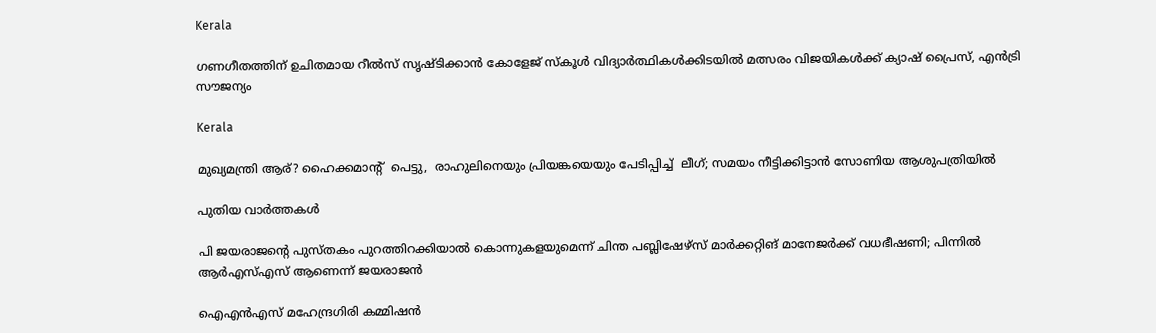Kerala

ഗണഗീതത്തിന് ഉചിതമായ റീല്‍സ് സൃഷ്ടിക്കാന്‍ കോളേജ് സ്കൂള്‍ വിദ്യാര്‍ത്ഥികള്‍ക്കിടയില്‍ മത്സരം വിജയികള്‍ക്ക് ക്യാഷ് പ്രൈസ്, എന്‍ട്രി സൗജന്യം

Kerala

മുഖ്യമന്ത്രി ആര്? ഹൈക്കമാന്‍റ്  പെട്ടു,  രാഹുലിനെയും പ്രിയങ്കയെയും പേടിപ്പിച്ച്  ലീഗ്; സമയം നീട്ടിക്കിട്ടാന്‍ സോണിയ ആശുപത്രിയില്‍

പുതിയ വാര്‍ത്തകള്‍

പി ജയരാജന്റെ പുസ്തകം പുറത്തിറക്കിയാല്‍ കൊന്നുകളയുമെന്ന് ചിന്ത പബ്ലിഷേഴ്‌സ് മാര്‍ക്കറ്റിങ് മാനേജര്‍ക്ക് വധഭീഷണി; പിന്നിൽ ആർഎസ്എസ് ആണെന്ന് ജയരാജൻ

ഐഎന്‍എസ് മഹേന്ദ്രഗിരി കമ്മിഷന്‍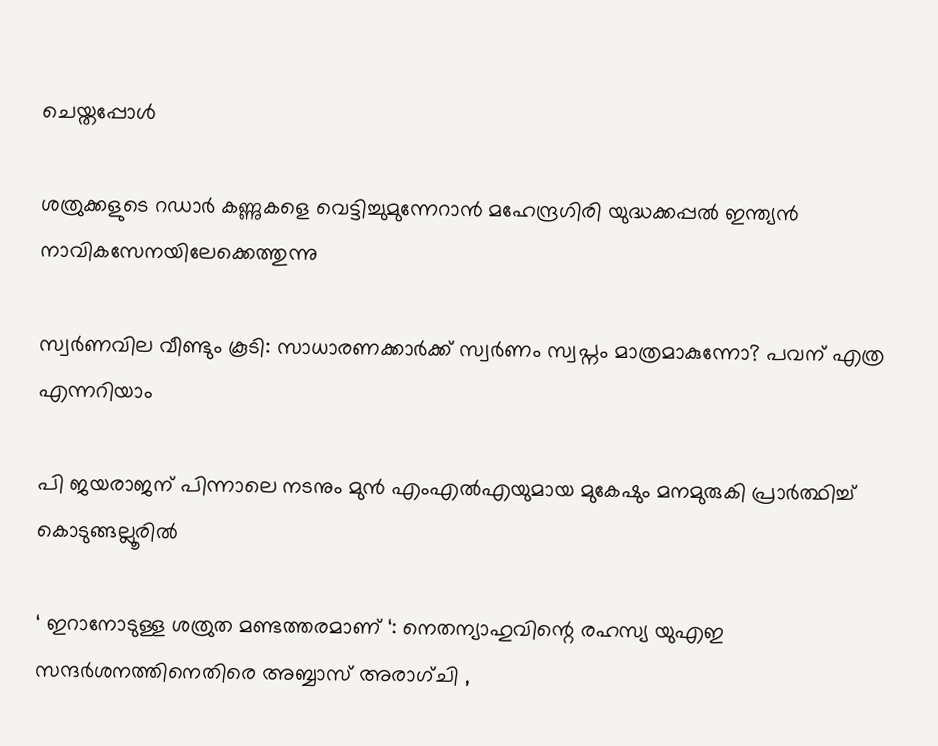ചെയ്തപ്പോള്‍

ശത്രുക്കളുടെ റഡാർ കണ്ണുകളെ വെട്ടിച്ചുമുന്നേറാൻ മഹേന്ദ്രഗിരി യുദ്ധക്കപ്പൽ ഇന്ത്യൻ നാവികസേനയിലേക്കെത്തുന്നു

സ്വർണവില വീണ്ടും കൂടി: സാധാരണക്കാർക്ക് സ്വർണം സ്വപ്നം മാത്രമാകുന്നോ? പവന് എത്ര എന്നറിയാം

പി ജയരാജന് പിന്നാലെ നടനും മുൻ എംഎൽഎയുമായ മുകേഷും മനമുരുകി പ്രാർത്ഥിച്ച് കൊടുങ്ങല്ലൂരിൽ

‘ ഇറാനോടുള്ള ശത്രുത മണ്ടത്തരമാണ് ‘: നെതന്യാഹുവിന്റെ രഹസ്യ യുഎഇ സന്ദർശനത്തിനെതിരെ അബ്ബാസ് അരാഗ്ചി ,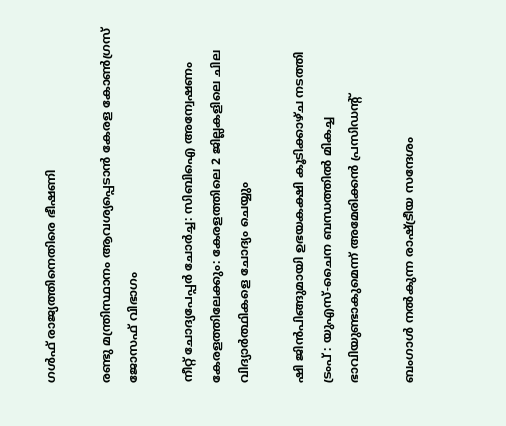ഗൾഫ് രാജ്യത്തിനെതിരെ ഭീഷണി

രണ്ടു മന്ത്രിസ്ഥാനം ആവശ്യപ്പെടാൻ കേരള കോൺഗ്രസ് ജോസഫ് വിഭാഗം

നീറ്റ് ചോദ്യപേപ്പർ ചോർച്ച: സിബിഐ അന്വേഷണം കേരളത്തിലേക്കും: കേരളത്തിലെ 2 ജില്ലകളിലെ ചില വിദ്യാർത്ഥികളെ ചോദ്യം ചെയ്യും

ഷി ജിൻപിങ്ങുമായി ഉഭയകക്ഷി കൂടിക്കാഴ്ച നടത്തി ട്രംപ് : യുഎസ്-ചൈന ബന്ധത്തിൽ മികച്ച ഭാവിയുണ്ടാകുമെന്ന് അമേരിക്കൻ പ്രസിഡൻ്റ്

ബംഗാള്‍ നല്‍കുന്ന രാഷ്‌ട്രീയ സന്ദേശം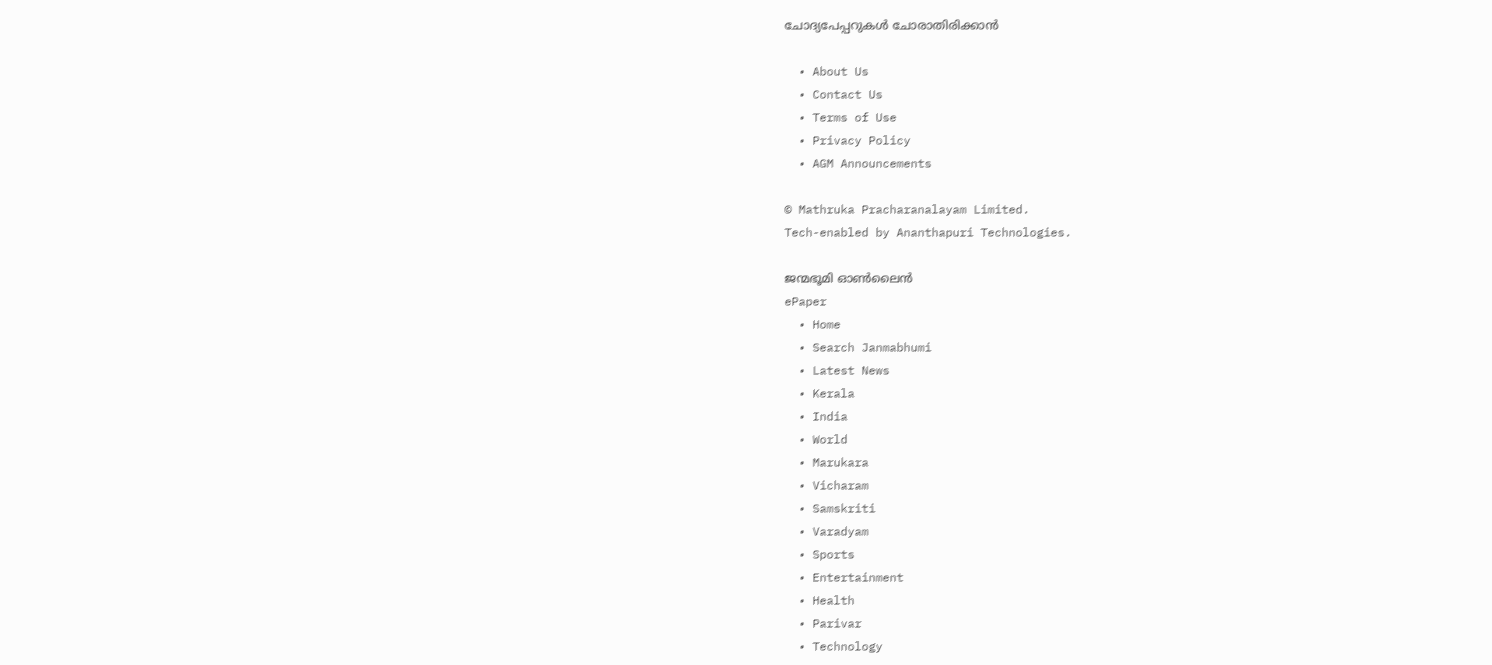ചോദ്യപേപ്പറുകള്‍ ചോരാതിരിക്കാന്‍

  • About Us
  • Contact Us
  • Terms of Use
  • Privacy Policy
  • AGM Announcements

© Mathruka Pracharanalayam Limited.
Tech-enabled by Ananthapuri Technologies.

ജന്മഭൂമി ഓണ്‍ലൈന്‍
ePaper
  • Home
  • Search Janmabhumi
  • Latest News
  • Kerala
  • India
  • World
  • Marukara
  • Vicharam
  • Samskriti
  • Varadyam
  • Sports
  • Entertainment
  • Health
  • Parivar
  • Technology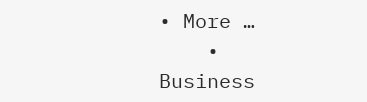• More …
    • Business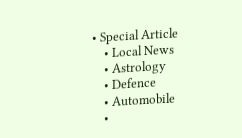• Special Article
    • Local News
    • Astrology
    • Defence
    • Automobile
    •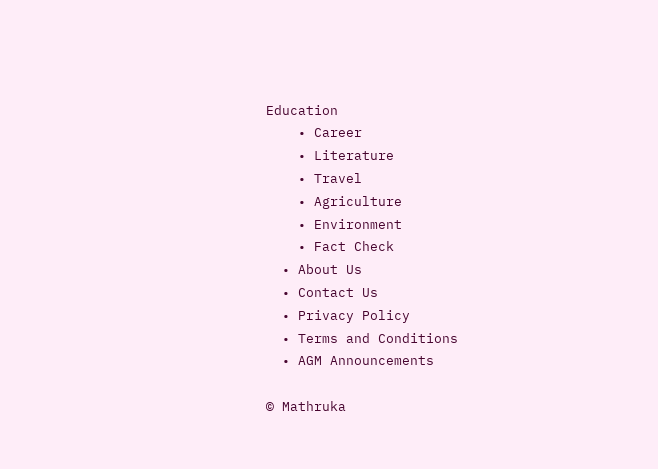Education
    • Career
    • Literature
    • Travel
    • Agriculture
    • Environment
    • Fact Check
  • About Us
  • Contact Us
  • Privacy Policy
  • Terms and Conditions
  • AGM Announcements

© Mathruka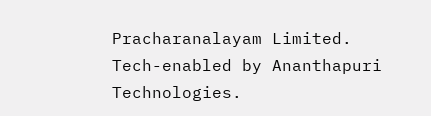Pracharanalayam Limited.
Tech-enabled by Ananthapuri Technologies.